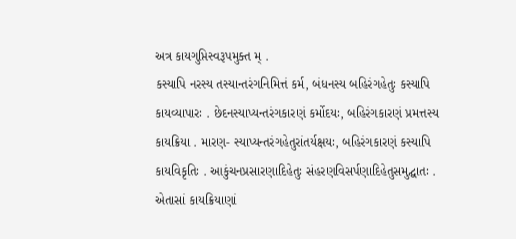અત્ર કાયગુપ્તિસ્વરૂપમુક્ત મ્ .
કસ્યાપિ નરસ્ય તસ્યાન્તરંગનિમિત્તં કર્મ, બંધનસ્ય બહિરંગહેતુઃ કસ્યાપિ કાયવ્યાપારઃ . છેદનસ્યાપ્યન્તરંગકારણં કર્મોદયઃ, બહિરંગકારણં પ્રમત્તસ્ય કાયક્રિયા . મારણ- સ્યાપ્યન્તરંગહેતુરાંતર્યક્ષયઃ, બહિરંગકારણં કસ્યાપિ કાયવિકૃતિઃ . આકુંચનપ્રસારણાદિહેતુઃ સંહરણવિસર્પણાદિહેતુસમુદ્ઘાતઃ . એતાસાં કાયક્રિયાણાં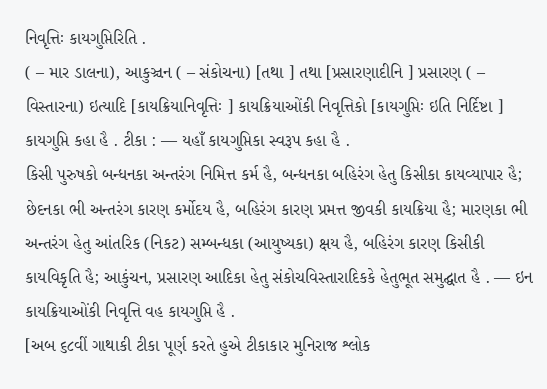નિવૃત્તિઃ કાયગુપ્તિરિતિ .
( – માર ડાલના), આકુઞ્ચન ( – સંકોચના) [તથા ] તથા [પ્રસારણાદીનિ ] પ્રસારણ ( – વિસ્તારના) ઇત્યાદિ [કાયક્રિયાનિવૃત્તિઃ ] કાયક્રિયાઓંકી નિવૃત્તિકો [કાયગુપ્તિઃ ઇતિ નિર્દિષ્ટા ] કાયગુપ્તિ કહા હૈ . ટીકા : — યહાઁ કાયગુપ્તિકા સ્વરૂપ કહા હૈ .
કિસી પુરુષકો બન્ધનકા અન્તરંગ નિમિત્ત કર્મ હૈ, બન્ધનકા બહિરંગ હેતુ કિસીકા કાયવ્યાપાર હૈ; છેદનકા ભી અન્તરંગ કારણ કર્મોદય હૈ, બહિરંગ કારણ પ્રમત્ત જીવકી કાયક્રિયા હૈ; મારણકા ભી અન્તરંગ હેતુ આંતરિક (નિકટ) સમ્બન્ધકા (આયુષ્યકા) ક્ષય હૈ, બહિરંગ કારણ કિસીકી કાયવિકૃતિ હૈ; આકુંચન, પ્રસારણ આદિકા હેતુ સંકોચવિસ્તારાદિકકે હેતુભૂત સમુદ્ઘાત હૈ . — ઇન કાયક્રિયાઓંકી નિવૃત્તિ વહ કાયગુપ્તિ હૈ .
[અબ ૬૮વીં ગાથાકી ટીકા પૂર્ણ કરતે હુએ ટીકાકાર મુનિરાજ શ્લોક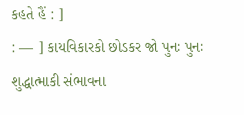કહતે હૈં : ]
: — ] કાયવિકારકો છોડકર જો પુનઃ પુનઃ શુદ્ધાત્માકી સંભાવના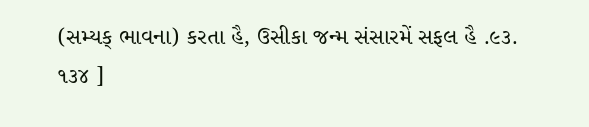(સમ્યક્ ભાવના) કરતા હૈ, ઉસીકા જન્મ સંસારમેં સફલ હૈ .૯૩.
૧૩૪ ]